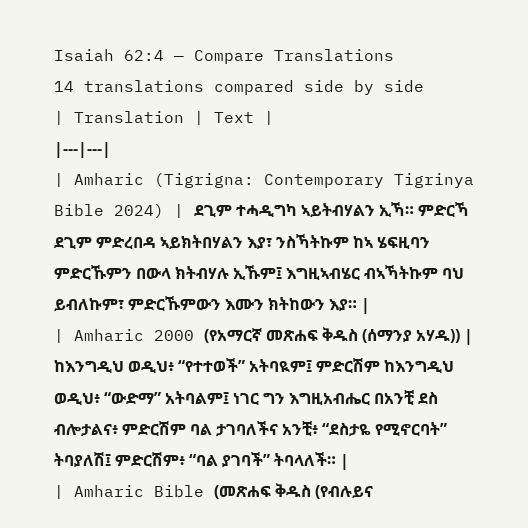Isaiah 62:4 — Compare Translations
14 translations compared side by side
| Translation | Text |
|---|---|
| Amharic (Tigrigna: Contemporary Tigrinya Bible 2024) | ደጊም ተሓዲግካ ኣይትብሃልን ኢኻ። ምድርኻ ደጊም ምድረበዳ ኣይክትበሃልን እያ፣ ንስኻትኩም ከኣ ሄፍዚባን ምድርኹምን በውላ ክትብሃሉ ኢኹም፤ እግዚኣብሄር ብኣኻትኩም ባህ ይብለኩም፣ ምድርኹምውን እሙን ክትከውን እያ። |
| Amharic 2000 (የአማርኛ መጽሐፍ ቅዱስ (ሰማንያ አሃዱ)) | ከእንግዲህ ወዲህ፥ “የተተወች” አትባዪም፤ ምድርሽም ከእንግዲህ ወዲህ፥ “ውድማ” አትባልም፤ ነገር ግን እግዚአብሔር በአንቺ ደስ ብሎታልና፥ ምድርሽም ባል ታገባለችና አንቺ፥ “ደስታዬ የሚኖርባት” ትባያለሽ፤ ምድርሽም፥ “ባል ያገባች” ትባላለች። |
| Amharic Bible (መጽሐፍ ቅዱስ (የብሉይና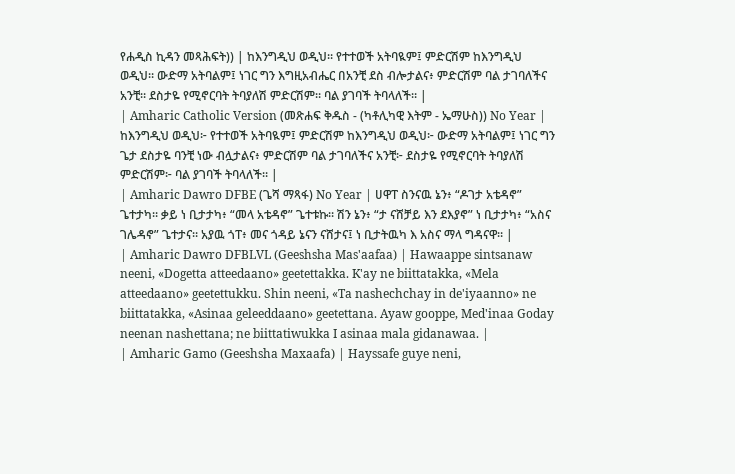የሐዲስ ኪዳን መጻሕፍት)) | ከእንግዲህ ወዲህ። የተተወች አትባዪም፤ ምድርሽም ከእንግዲህ ወዲህ። ውድማ አትባልም፤ ነገር ግን እግዚአብሔር በአንቺ ደስ ብሎታልና፥ ምድርሽም ባል ታገባለችና አንቺ። ደስታዬ የሚኖርባት ትባያለሽ ምድርሽም። ባል ያገባች ትባላለች። |
| Amharic Catholic Version (መጽሐፍ ቅዱስ - (ካቶሊካዊ እትም - ኤማሁስ)) No Year | ከእንግዲህ ወዲህ፦ የተተወች አትባዪም፤ ምድርሽም ከእንግዲህ ወዲህ፦ ውድማ አትባልም፤ ነገር ግን ጌታ ደስታዬ ባንቺ ነው ብሏታልና፥ ምድርሽም ባል ታገባለችና አንቺ፦ ደስታዬ የሚኖርባት ትባያለሽ ምድርሽም፦ ባል ያገባች ትባላለች። |
| Amharic Dawro DFBE (ጌሻ ማጻፋ) No Year | ሀዋፐ ስንናዉ ኔን፥ “ዶገታ አቴዳኖ” ጌተታካ። ቃይ ነ ቢታታካ፥ “መላ አቴዳኖ” ጌተቱኩ። ሽን ኔን፥ “ታ ናሸቻይ እን ደእያኖ” ነ ቢታታካ፥ “አስና ገሌዳኖ” ጌተታና። አያዉ ጎፐ፥ መና ጎዳይ ኔናን ናሸታና፤ ነ ቢታትዉካ እ አስና ማላ ግዳናዋ። |
| Amharic Dawro DFBLVL (Geeshsha Mas'aafaa) | Hawaappe sintsanaw neeni, «Dogetta atteedaano» geetettakka. K'ay ne biittatakka, «Mela atteedaano» geetettukku. Shin neeni, «Ta nashechchay in de'iyaanno» ne biittatakka, «Asinaa geleeddaano» geetettana. Ayaw gooppe, Med'inaa Goday neenan nashettana; ne biittatiwukka I asinaa mala gidanawaa. |
| Amharic Gamo (Geeshsha Maxaafa) | Hayssafe guye neni,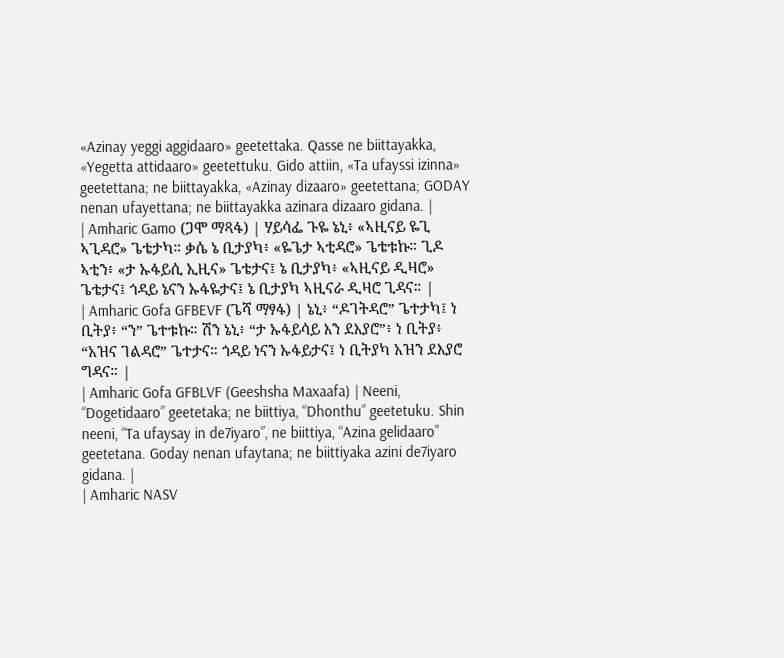«Azinay yeggi aggidaaro» geetettaka. Qasse ne biittayakka, «Yegetta attidaaro» geetettuku. Gido attiin, «Ta ufayssi izinna» geetettana; ne biittayakka, «Azinay dizaaro» geetettana; GODAY nenan ufayettana; ne biittayakka azinara dizaaro gidana. |
| Amharic Gamo (ጋሞ ማጻፋ) | ሃይሳፌ ጉዬ ኔኒ፥ «ኣዚናይ ዬጊ ኣጊዳሮ» ጌቴታካ። ቃሴ ኔ ቢታያካ፥ «ዬጌታ ኣቲዳሮ» ጌቴቱኩ። ጊዶ ኣቲን፥ «ታ ኡፋይሲ ኢዚና» ጌቴታና፤ ኔ ቢታያካ፥ «ኣዚናይ ዲዛሮ» ጌቴታና፤ ጎዳይ ኔናን ኡፋዬታና፤ ኔ ቢታያካ ኣዚናራ ዲዛሮ ጊዳና። |
| Amharic Gofa GFBEVF (ጌሻ ማፃፋ) | ኔኒ፥ “ዶገትዳሮ” ጌተታካ፤ ነ ቢትያ፥ “ን” ጌተቱኩ። ሽን ኔኒ፥ “ታ ኡፋይሳይ እን ደእያሮ”፥ ነ ቢትያ፥ “አዝና ገልዳሮ” ጌተታና። ጎዳይ ነናን ኡፋይታና፤ ነ ቢትያካ አዝን ደእያሮ ግዳና። |
| Amharic Gofa GFBLVF (Geeshsha Maxaafa) | Neeni, “Dogetidaaro” geetetaka; ne biittiya, “Dhonthu” geetetuku. Shin neeni, “Ta ufaysay in de7iyaro”, ne biittiya, “Azina gelidaaro” geetetana. Goday nenan ufaytana; ne biittiyaka azini de7iyaro gidana. |
| Amharic NASV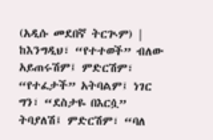(አዲሱ መደበኛ ትርጒም) | ከእንግዲህ፣ “የተተወች” ብለው አይጠሩሽም፤ ምድርሽም፣ “የተፈታች” አትባልም፤ ነገር ግን፣ “ደስታዬ በእርሷ” ትባያለሽ፤ ምድርሽም፣ “ባለ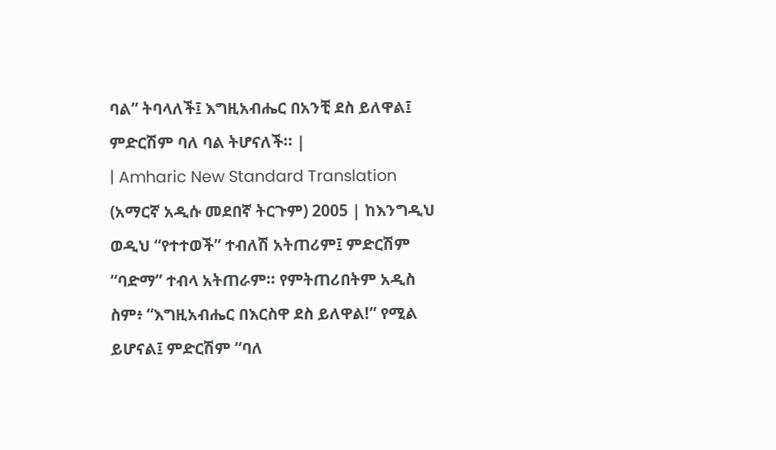ባል” ትባላለች፤ እግዚአብሔር በአንቺ ደስ ይለዋል፤ ምድርሽም ባለ ባል ትሆናለች። |
| Amharic New Standard Translation (አማርኛ አዲሱ መደበኛ ትርጉም) 2005 | ከእንግዲህ ወዲህ “የተተወች” ተብለሽ አትጠሪም፤ ምድርሽም “ባድማ” ተብላ አትጠራም። የምትጠሪበትም አዲስ ስም፥ “እግዚአብሔር በእርስዋ ደስ ይለዋል!” የሚል ይሆናል፤ ምድርሽም “ባለ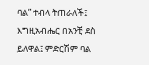ባል” ተብላ ትጠራለች፤ እግዚአብሔር በአንቺ ደስ ይለዋል፤ ምድርሽም ባል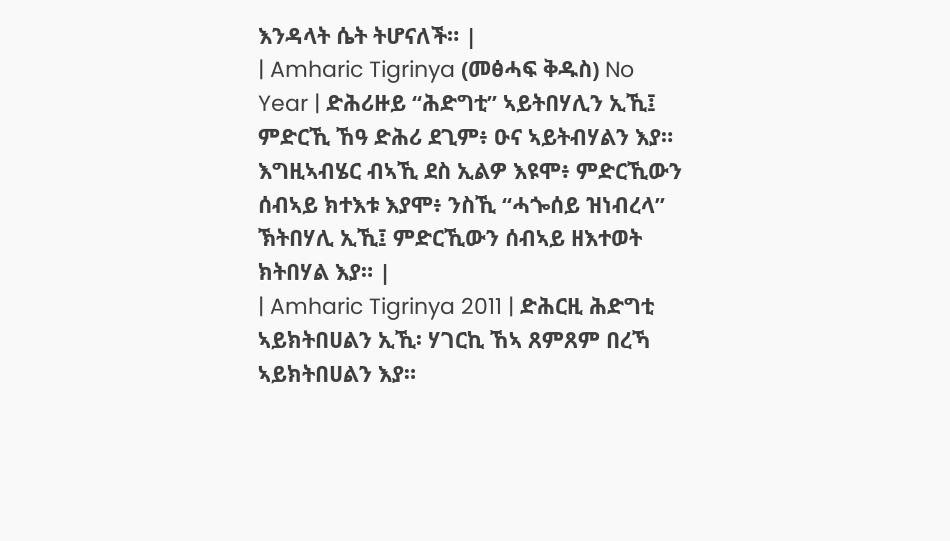እንዳላት ሴት ትሆናለች። |
| Amharic Tigrinya (መፅሓፍ ቅዱስ) No Year | ድሕሪዙይ “ሕድግቲ” ኣይትበሃሊን ኢኺ፤ ምድርኺ ኸዓ ድሕሪ ደጊም፥ ዑና ኣይትብሃልን እያ። እግዚኣብሄር ብኣኺ ደስ ኢልዎ እዩሞ፥ ምድርኺውን ሰብኣይ ክተእቱ እያሞ፥ ንስኺ “ሓጐሰይ ዝነብረላ” ኽትበሃሊ ኢኺ፤ ምድርኺውን ሰብኣይ ዘእተወት ክትበሃል እያ። |
| Amharic Tigrinya 2011 | ድሕርዚ ሕድግቲ ኣይክትበሀልን ኢኺ፡ ሃገርኪ ኸኣ ጸምጸም በረኻ ኣይክትበሀልን እያ።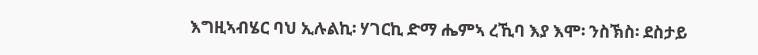እግዚኣብሄር ባህ ኢሉልኪ፡ ሃገርኪ ድማ ሔምኣ ረኺባ እያ እሞ፡ ንስኽስ፡ ደስታይ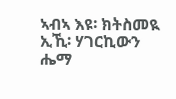ኣብኣ እዩ፡ ክትስመዪ ኢኺ፡ ሃገርኪውን ሔማ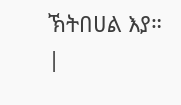ኽትበሀል እያ። |